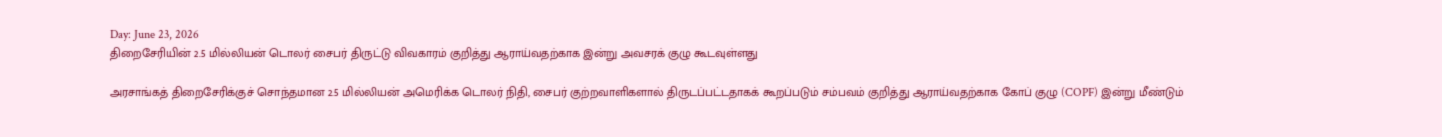Day: June 23, 2026
திறைசேரியின் 2.5 மில்லியன் டொலர் சைபர் திருட்டு விவகாரம் குறித்து ஆராய்வதற்காக இன்று அவசரக் குழு கூடவுள்ளது

அரசாங்கத் திறைசேரிக்குச் சொந்தமான 2.5 மில்லியன் அமெரிக்க டொலர் நிதி, சைபர் குற்றவாளிகளால் திருடப்பட்டதாகக் கூறப்படும் சம்பவம் குறித்து ஆராய்வதற்காக கோப் குழு (COPF) இன்று மீண்டும்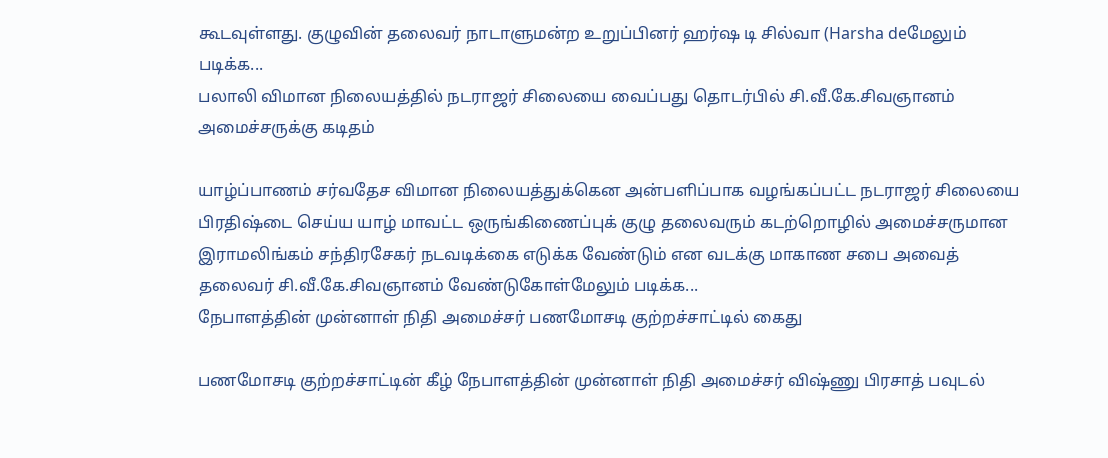கூடவுள்ளது. குழுவின் தலைவர் நாடாளுமன்ற உறுப்பினர் ஹர்ஷ டி சில்வா (Harsha deமேலும் படிக்க...
பலாலி விமான நிலையத்தில் நடராஜர் சிலையை வைப்பது தொடர்பில் சி.வீ.கே.சிவஞானம் அமைச்சருக்கு கடிதம்

யாழ்ப்பாணம் சர்வதேச விமான நிலையத்துக்கென அன்பளிப்பாக வழங்கப்பட்ட நடராஜர் சிலையை பிரதிஷ்டை செய்ய யாழ் மாவட்ட ஒருங்கிணைப்புக் குழு தலைவரும் கடற்றொழில் அமைச்சருமான இராமலிங்கம் சந்திரசேகர் நடவடிக்கை எடுக்க வேண்டும் என வடக்கு மாகாண சபை அவைத் தலைவர் சி.வீ.கே.சிவஞானம் வேண்டுகோள்மேலும் படிக்க...
நேபாளத்தின் முன்னாள் நிதி அமைச்சர் பணமோசடி குற்றச்சாட்டில் கைது

பணமோசடி குற்றச்சாட்டின் கீழ் நேபாளத்தின் முன்னாள் நிதி அமைச்சர் விஷ்ணு பிரசாத் பவுடல்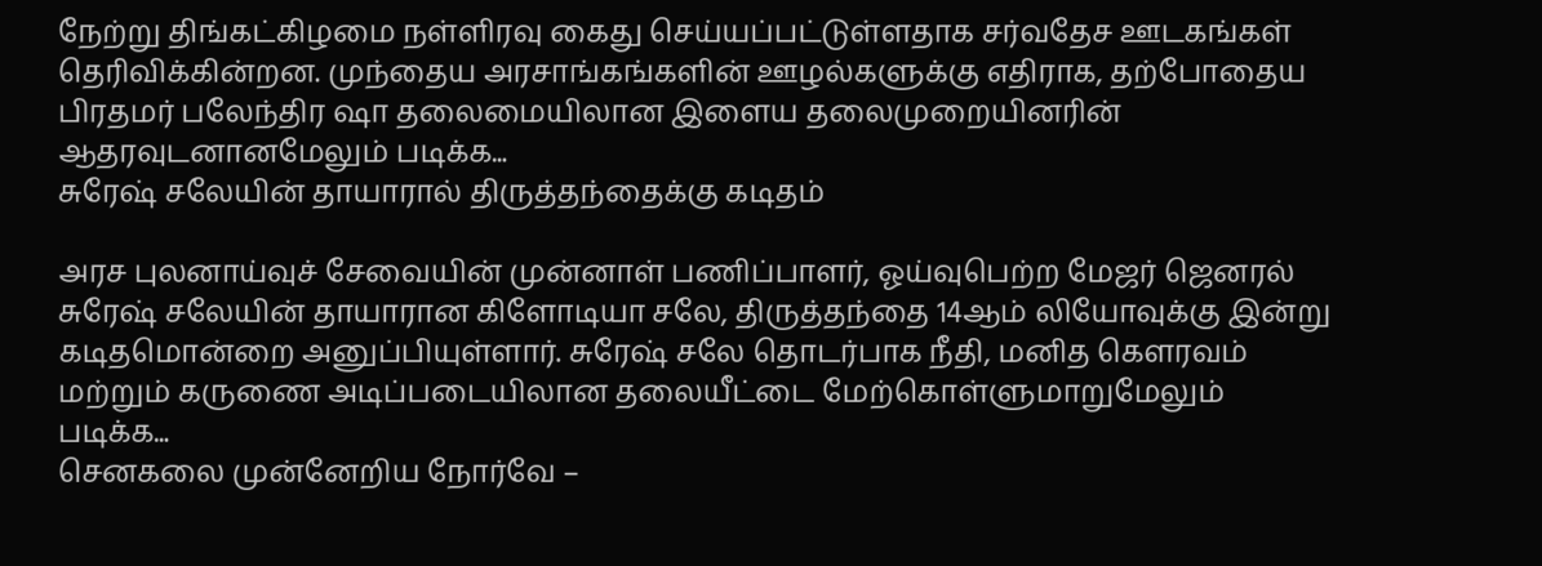நேற்று திங்கட்கிழமை நள்ளிரவு கைது செய்யப்பட்டுள்ளதாக சர்வதேச ஊடகங்கள் தெரிவிக்கின்றன. முந்தைய அரசாங்கங்களின் ஊழல்களுக்கு எதிராக, தற்போதைய பிரதமர் பலேந்திர ஷா தலைமையிலான இளைய தலைமுறையினரின் ஆதரவுடனானமேலும் படிக்க...
சுரேஷ் சலேயின் தாயாரால் திருத்தந்தைக்கு கடிதம்

அரச புலனாய்வுச் சேவையின் முன்னாள் பணிப்பாளர், ஓய்வுபெற்ற மேஜர் ஜெனரல் சுரேஷ் சலேயின் தாயாரான கிளோடியா சலே, திருத்தந்தை 14ஆம் லியோவுக்கு இன்று கடிதமொன்றை அனுப்பியுள்ளார். சுரேஷ் சலே தொடர்பாக நீதி, மனித கௌரவம் மற்றும் கருணை அடிப்படையிலான தலையீட்டை மேற்கொள்ளுமாறுமேலும் படிக்க...
செனகலை முன்னேறிய நோர்வே –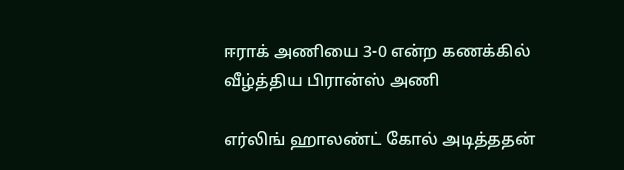ஈராக் அணியை 3-0 என்ற கணக்கில் வீழ்த்திய பிரான்ஸ் அணி

எர்லிங் ஹாலண்ட் கோல் அடித்ததன்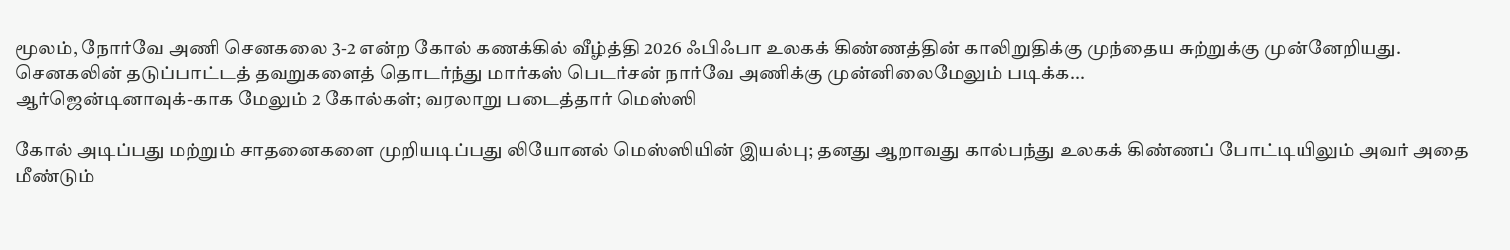மூலம், நோர்வே அணி செனகலை 3-2 என்ற கோல் கணக்கில் வீழ்த்தி 2026 ஃபிஃபா உலகக் கிண்ணத்தின் காலிறுதிக்கு முந்தைய சுற்றுக்கு முன்னேறியது. செனகலின் தடுப்பாட்டத் தவறுகளைத் தொடர்ந்து மார்கஸ் பெடர்சன் நார்வே அணிக்கு முன்னிலைமேலும் படிக்க...
ஆர்ஜென்டினாவுக்-காக மேலும் 2 கோல்கள்; வரலாறு படைத்தார் மெஸ்ஸி

கோல் அடிப்பது மற்றும் சாதனைகளை முறியடிப்பது லியோனல் மெஸ்ஸியின் இயல்பு; தனது ஆறாவது கால்பந்து உலகக் கிண்ணப் போட்டியிலும் அவர் அதை மீண்டும்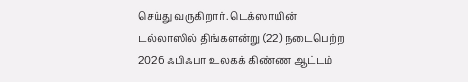செய்து வருகிறார். டெக்ஸாயின் டல்லாஸில் திங்களன்று (22) நடைபெற்ற 2026 ஃபிஃபா உலகக் கிண்ண ஆட்டம்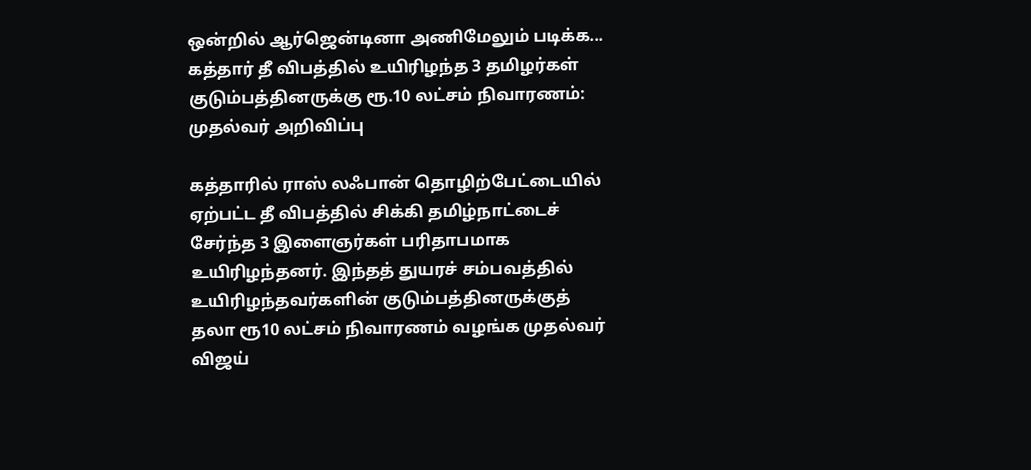ஒன்றில் ஆர்ஜென்டினா அணிமேலும் படிக்க...
கத்தார் தீ விபத்தில் உயிரிழந்த 3 தமிழர்கள் குடும்பத்தினருக்கு ரூ.10 லட்சம் நிவாரணம்: முதல்வர் அறிவிப்பு

கத்தாரில் ராஸ் லஃபான் தொழிற்பேட்டையில் ஏற்பட்ட தீ விபத்தில் சிக்கி தமிழ்நாட்டைச் சேர்ந்த 3 இளைஞர்கள் பரிதாபமாக உயிரிழந்தனர். இந்தத் துயரச் சம்பவத்தில் உயிரிழந்தவர்களின் குடும்பத்தினருக்குத் தலா ரூ10 லட்சம் நிவாரணம் வழங்க முதல்வர் விஜய்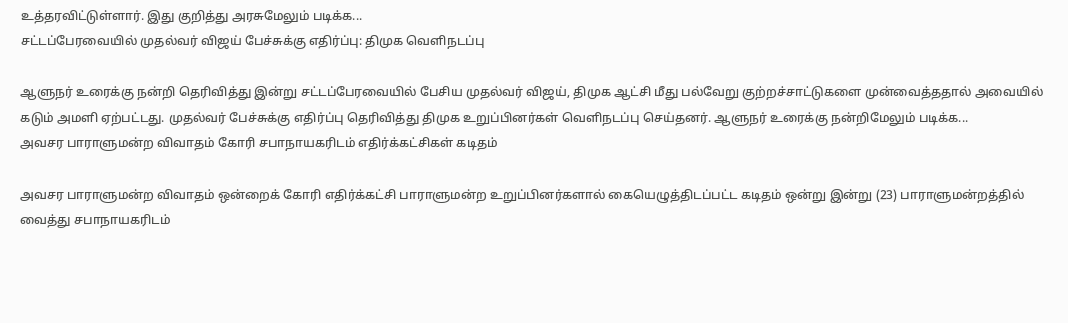உத்தரவிட்டுள்ளார். இது குறித்து அரசுமேலும் படிக்க...
சட்டப்பேரவையில் முதல்வர் விஜய் பேச்சுக்கு எதிர்ப்பு: திமுக வெளிநடப்பு

ஆளுநர் உரைக்கு நன்றி தெரிவித்து இன்று சட்டப்பேரவையில் பேசிய முதல்வர் விஜய், திமுக ஆட்சி மீது பல்வேறு குற்றச்சாட்டுகளை முன்வைத்ததால் அவையில் கடும் அமளி ஏற்பட்டது. முதல்வர் பேச்சுக்கு எதிர்ப்பு தெரிவித்து திமுக உறுப்பினர்கள் வெளிநடப்பு செய்தனர். ஆளுநர் உரைக்கு நன்றிமேலும் படிக்க...
அவசர பாராளுமன்ற விவாதம் கோரி சபாநாயகரிடம் எதிர்க்கட்சிகள் கடிதம்

அவசர பாராளுமன்ற விவாதம் ஒன்றைக் கோரி எதிர்க்கட்சி பாராளுமன்ற உறுப்பினர்களால் கையெழுத்திடப்பட்ட கடிதம் ஒன்று இன்று (23) பாராளுமன்றத்தில் வைத்து சபாநாயகரிடம்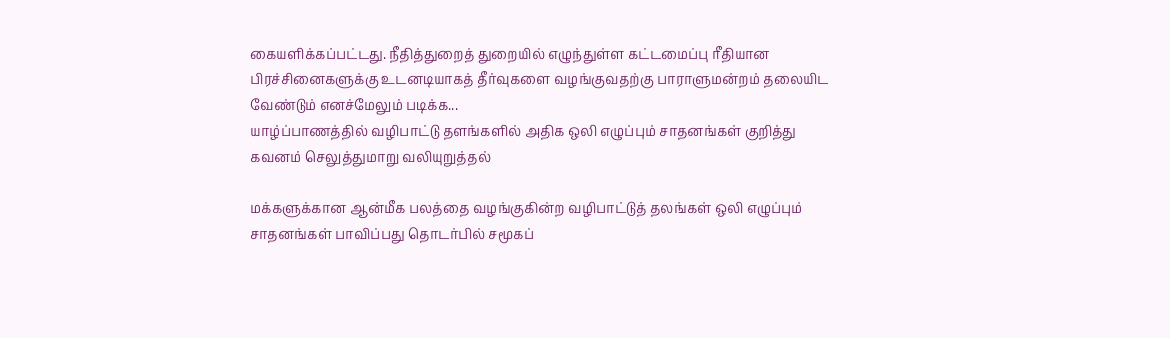கையளிக்கப்பட்டது. நீதித்துறைத் துறையில் எழுந்துள்ள கட்டமைப்பு ரீதியான பிரச்சினைகளுக்கு உடனடியாகத் தீர்வுகளை வழங்குவதற்கு பாராளுமன்றம் தலையிட வேண்டும் எனச்மேலும் படிக்க...
யாழ்ப்பாணத்தில் வழிபாட்டு தளங்களில் அதிக ஒலி எழுப்பும் சாதனங்கள் குறித்து கவனம் செலுத்துமாறு வலியுறுத்தல்

மக்களுக்கான ஆன்மீக பலத்தை வழங்குகின்ற வழிபாட்டுத் தலங்கள் ஒலி எழுப்பும் சாதனங்கள் பாவிப்பது தொடர்பில் சமூகப்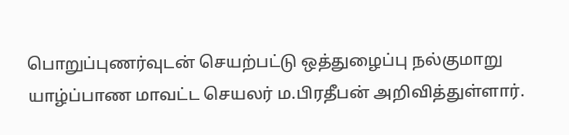பொறுப்புணர்வுடன் செயற்பட்டு ஒத்துழைப்பு நல்குமாறு யாழ்ப்பாண மாவட்ட செயலர் ம.பிரதீபன் அறிவித்துள்ளார்.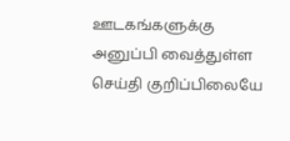ஊடகங்களுக்கு அனுப்பி வைத்துள்ள செய்தி குறிப்பிலையே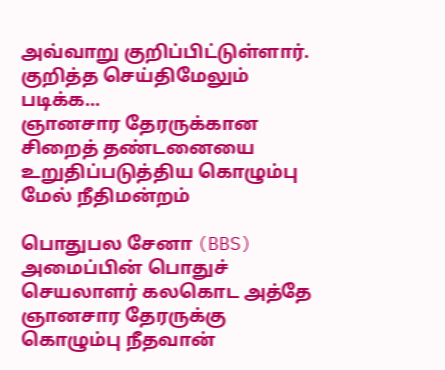அவ்வாறு குறிப்பிட்டுள்ளார். குறித்த செய்திமேலும் படிக்க...
ஞானசார தேரருக்கான சிறைத் தண்டனையை உறுதிப்படுத்திய கொழும்பு மேல் நீதிமன்றம்

பொதுபல சேனா (BBS) அமைப்பின் பொதுச் செயலாளர் கலகொட அத்தே ஞானசார தேரருக்கு கொழும்பு நீதவான்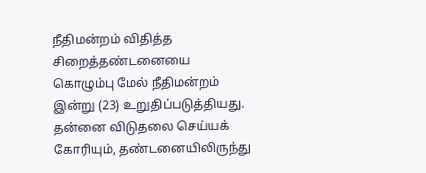நீதிமன்றம் விதித்த சிறைத்தண்டனையை கொழும்பு மேல் நீதிமன்றம் இன்று (23) உறுதிப்படுத்தியது. தன்னை விடுதலை செய்யக் கோரியும், தண்டனையிலிருந்து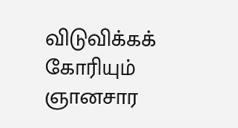விடுவிக்கக் கோரியும் ஞானசார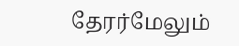தேரர்மேலும்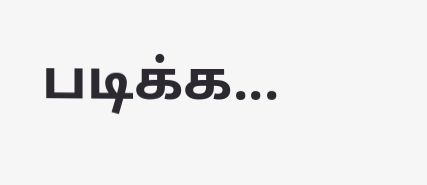படிக்க...